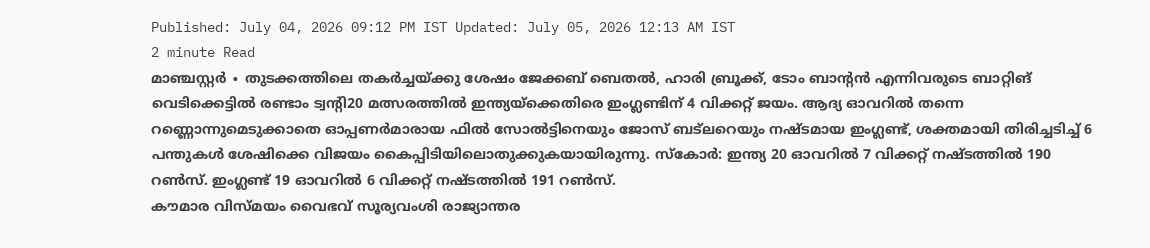Published: July 04, 2026 09:12 PM IST Updated: July 05, 2026 12:13 AM IST
2 minute Read
മാഞ്ചസ്റ്റർ ∙ തുടക്കത്തിലെ തകർച്ചയ്ക്കു ശേഷം ജേക്കബ് ബെതൽ, ഹാരി ബ്രൂക്ക്, ടോം ബാന്റൻ എന്നിവരുടെ ബാറ്റിങ് വെടിക്കെട്ടിൽ രണ്ടാം ട്വന്റി20 മത്സരത്തിൽ ഇന്ത്യയ്ക്കെതിരെ ഇംഗ്ലണ്ടിന് 4 വിക്കറ്റ് ജയം. ആദ്യ ഓവറിൽ തന്നെ റണ്ണൊന്നുമെടുക്കാതെ ഓപ്പണർമാരായ ഫിൽ സോൽട്ടിനെയും ജോസ് ബട്ലറെയും നഷ്ടമായ ഇംഗ്ലണ്ട്, ശക്തമായി തിരിച്ചടിച്ച് 6 പന്തുകൾ ശേഷിക്കെ വിജയം കൈപ്പിടിയിലൊതുക്കുകയായിരുന്നു. സ്കോർ: ഇന്ത്യ 20 ഓവറിൽ 7 വിക്കറ്റ് നഷ്ടത്തിൽ 190 റൺസ്. ഇംഗ്ലണ്ട് 19 ഓവറിൽ 6 വിക്കറ്റ് നഷ്ടത്തിൽ 191 റൺസ്.
കൗമാര വിസ്മയം വൈഭവ് സൂര്യവംശി രാജ്യാന്തര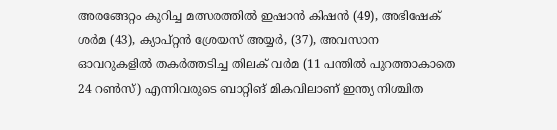അരങ്ങേറ്റം കുറിച്ച മത്സരത്തിൽ ഇഷാൻ കിഷൻ (49), അഭിഷേക് ശർമ (43), ക്യാപ്റ്റൻ ശ്രേയസ് അയ്യർ, (37), അവസാന ഓവറുകളിൽ തകർത്തടിച്ച തിലക് വർമ (11 പന്തിൽ പുറത്താകാതെ 24 റൺസ്) എന്നിവരുടെ ബാറ്റിങ് മികവിലാണ് ഇന്ത്യ നിശ്ചിത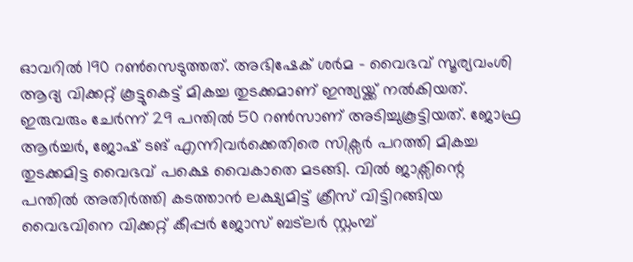ഓവറിൽ 190 റൺസെടുത്തത്. അഭിഷേക് ശർമ – വൈഭവ് സൂര്യവംശി ആദ്യ വിക്കറ്റ് കൂട്ടുകെട്ട് മികച്ച തുടക്കമാണ് ഇന്ത്യയ്ക്ക് നൽകിയത്. ഇരുവരും ചേർന്ന് 29 പന്തിൽ 50 റൺസാണ് അടിച്ചുകൂട്ടിയത്. ജോഫ്ര ആർച്ചർ, ജോഷ് ടങ് എന്നിവർക്കെതിരെ സിക്സർ പറത്തി മികച്ച തുടക്കമിട്ട വൈഭവ് പക്ഷെ വൈകാതെ മടങ്ങി. വിൽ ജാക്സിന്റെ പന്തിൽ അതിർത്തി കടത്താൻ ലക്ഷ്യമിട്ട് ക്രീസ് വിട്ടിറങ്ങിയ വൈഭവിനെ വിക്കറ്റ് കീപ്പർ ജോസ് ബട്ലർ സ്റ്റംമ്പ്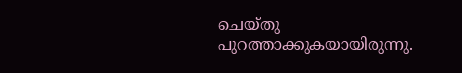ചെയ്തു പുറത്താക്കുകയായിരുന്നു.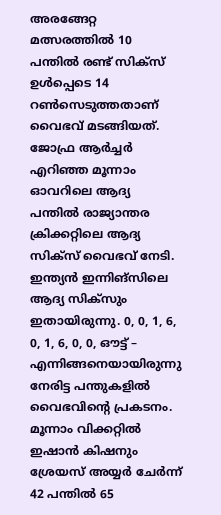അരങ്ങേറ്റ മത്സരത്തിൽ 10 പന്തിൽ രണ്ട് സിക്സ് ഉൾപ്പെടെ 14 റൺസെടുത്തതാണ് വൈഭവ് മടങ്ങിയത്. ജോഫ്ര ആർച്ചർ എറിഞ്ഞ മൂന്നാം ഓവറിലെ ആദ്യ പന്തിൽ രാജ്യാന്തര ക്രിക്കറ്റിലെ ആദ്യ സിക്സ് വൈഭവ് നേടി. ഇന്ത്യൻ ഇന്നിങ്സിലെ ആദ്യ സിക്സും ഇതായിരുന്നു. 0, 0, 1, 6, 0, 1, 6, 0, 0, ഔട്ട് – എന്നിങ്ങനെയായിരുന്നു നേരിട്ട പന്തുകളിൽ വൈഭവിന്റെ പ്രകടനം.
മൂന്നാം വിക്കറ്റിൽ ഇഷാൻ കിഷനും ശ്രേയസ് അയ്യർ ചേർന്ന് 42 പന്തിൽ 65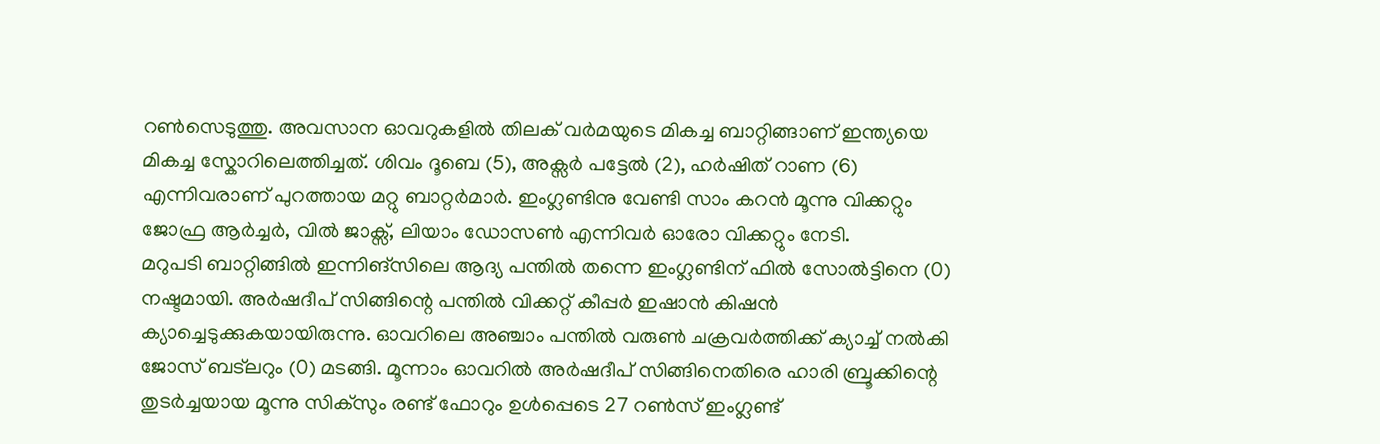റൺസെടുത്തു. അവസാന ഓവറുകളിൽ തിലക് വർമയുടെ മികച്ച ബാറ്റിങ്ങാണ് ഇന്ത്യയെ മികച്ച സ്കോറിലെത്തിച്ചത്. ശിവം ദൂബെ (5), അക്സർ പട്ടേൽ (2), ഹർഷിത് റാണ (6) എന്നിവരാണ് പുറത്തായ മറ്റു ബാറ്റർമാർ. ഇംഗ്ലണ്ടിനു വേണ്ടി സാം കറൻ മൂന്നു വിക്കറ്റും ജോഫ്ര ആർച്ചർ, വിൽ ജാക്സ്, ലിയാം ഡോസൺ എന്നിവർ ഓരോ വിക്കറ്റും നേടി.
മറുപടി ബാറ്റിങ്ങിൽ ഇന്നിങ്സിലെ ആദ്യ പന്തിൽ തന്നെ ഇംഗ്ലണ്ടിന് ഫിൽ സോൽട്ടിനെ (0) നഷ്ടമായി. അർഷദീപ് സിങ്ങിന്റെ പന്തിൽ വിക്കറ്റ് കീപ്പർ ഇഷാൻ കിഷൻ ക്യാച്ചെടുക്കുകയായിരുന്നു. ഓവറിലെ അഞ്ചാം പന്തിൽ വരുൺ ചക്രവർത്തിക്ക് ക്യാച്ച് നൽകി ജോസ് ബട്ലറും (0) മടങ്ങി. മൂന്നാം ഓവറിൽ അർഷദീപ് സിങ്ങിനെതിരെ ഹാരി ബ്രൂക്കിന്റെ തുടർച്ചയായ മൂന്നു സിക്സും രണ്ട് ഫോറും ഉൾപ്പെടെ 27 റൺസ് ഇംഗ്ലണ്ട്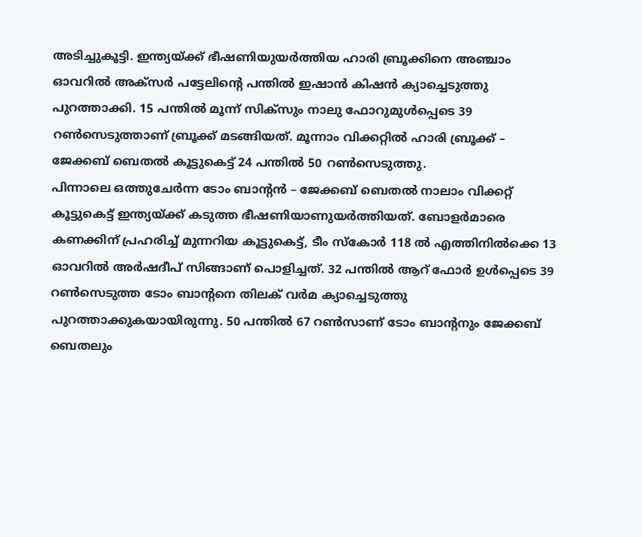അടിച്ചുകൂട്ടി. ഇന്ത്യയ്ക്ക് ഭീഷണിയുയർത്തിയ ഹാരി ബ്രൂക്കിനെ അഞ്ചാം ഓവറിൽ അക്സർ പട്ടേലിന്റെ പന്തിൽ ഇഷാൻ കിഷൻ ക്യാച്ചെടുത്തു പുറത്താക്കി. 15 പന്തിൽ മൂന്ന് സിക്സും നാലു ഫോറുമുൾപ്പെടെ 39 റൺസെടുത്താണ് ബ്രൂക്ക് മടങ്ങിയത്. മൂന്നാം വിക്കറ്റിൽ ഹാരി ബ്രൂക്ക് – ജേക്കബ് ബെതൽ കൂട്ടുകെട്ട് 24 പന്തിൽ 50 റൺസെടുത്തു.
പിന്നാലെ ഒത്തുചേർന്ന ടോം ബാന്റൻ – ജേക്കബ് ബെതൽ നാലാം വിക്കറ്റ് കൂട്ടുകെട്ട് ഇന്ത്യയ്ക്ക് കടുത്ത ഭീഷണിയാണുയർത്തിയത്. ബോളർമാരെ കണക്കിന് പ്രഹരിച്ച് മുന്നറിയ കൂട്ടുകെട്ട്, ടീം സ്കോർ 118 ൽ എത്തിനിൽക്കെ 13 ഓവറിൽ അർഷദീപ് സിങ്ങാണ് പൊളിച്ചത്. 32 പന്തിൽ ആറ് ഫോർ ഉൾപ്പെടെ 39 റൺസെടുത്ത ടോം ബാന്റനെ തിലക് വർമ ക്യാച്ചെടുത്തു പുറത്താക്കുകയായിരുന്നു. 50 പന്തിൽ 67 റൺസാണ് ടോം ബാന്റനും ജേക്കബ് ബെതലും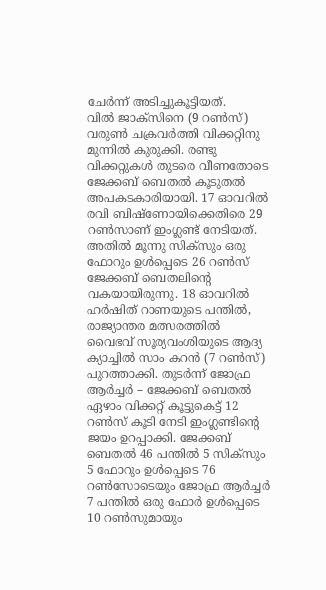ചേർന്ന് അടിച്ചുകൂട്ടിയത്.
വിൽ ജാക്സിനെ (9 റൺസ്) വരുൺ ചക്രവർത്തി വിക്കറ്റിനു മുന്നിൽ കുരുക്കി. രണ്ടു വിക്കറ്റുകൾ തുടരെ വീണതോടെ ജേക്കബ് ബെതൽ കൂടുതൽ അപകടകാരിയായി. 17 ഓവറിൽ രവി ബിഷ്ണോയിക്കെതിരെ 29 റൺസാണ് ഇംഗ്ലണ്ട് നേടിയത്. അതിൽ മൂന്നു സിക്സും ഒരു ഫോറും ഉൾപ്പെടെ 26 റൺസ് ജേക്കബ് ബെതലിന്റെ വകയായിരുന്നു. 18 ഓവറിൽ ഹർഷിത് റാണയുടെ പന്തിൽ, രാജ്യാന്തര മത്സരത്തിൽ വൈഭവ് സൂര്യവംശിയുടെ ആദ്യ ക്യാച്ചിൽ സാം കറൻ (7 റൺസ്) പുറത്താക്കി. തുടർന്ന് ജോഫ്ര ആർച്ചർ – ജേക്കബ് ബെതൽ ഏഴാം വിക്കറ്റ് കൂട്ടുകെട്ട് 12 റൺസ് കൂടി നേടി ഇംഗ്ലണ്ടിന്റെ ജയം ഉറപ്പാക്കി. ജേക്കബ് ബെതൽ 46 പന്തിൽ 5 സിക്സും 5 ഫോറും ഉൾപ്പെടെ 76 റൺസോടെയും ജോഫ്ര ആർച്ചർ 7 പന്തിൽ ഒരു ഫോർ ഉൾപ്പെടെ 10 റൺസുമായും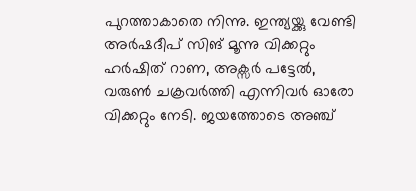പുറത്താകാതെ നിന്നു. ഇന്ത്യയ്ക്കു വേണ്ടി അർഷദീപ് സിങ് മൂന്നു വിക്കറ്റും ഹർഷിത് റാണ, അക്സർ പട്ടേൽ, വരുൺ ചക്രവർത്തി എന്നിവർ ഓരോ വിക്കറ്റും നേടി. ജയത്തോടെ അഞ്ച്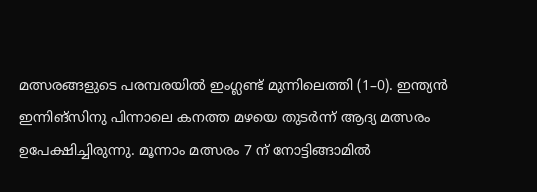മത്സരങ്ങളുടെ പരമ്പരയിൽ ഇംഗ്ലണ്ട് മുന്നിലെത്തി (1–0). ഇന്ത്യൻ ഇന്നിങ്സിനു പിന്നാലെ കനത്ത മഴയെ തുടർന്ന് ആദ്യ മത്സരം ഉപേക്ഷിച്ചിരുന്നു. മൂന്നാം മത്സരം 7 ന് നോട്ടിങ്ങാമിൽ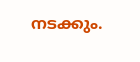നടക്കും.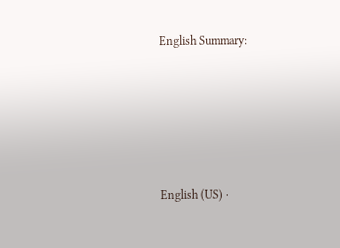English Summary:





English (US) ·